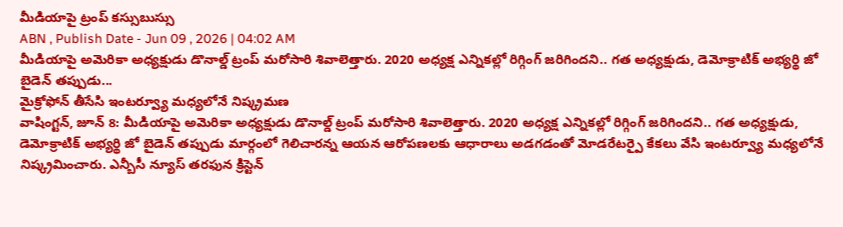మీడియాపై ట్రంప్ కస్సుబుస్సు
ABN , Publish Date - Jun 09 , 2026 | 04:02 AM
మీడియాపై అమెరికా అధ్యక్షుడు డొనాల్డ్ ట్రంప్ మరోసారి శివాలెత్తారు. 2020 అధ్యక్ష ఎన్నికల్లో రిగ్గింగ్ జరిగిందని.. గత అధ్యక్షుడు, డెమోక్రాటిక్ అభ్యర్థి జో బైడెన్ తప్పుడు...
మైక్రోఫోన్ తీసేసి ఇంటర్వ్యూ మధ్యలోనే నిష్క్రమణ
వాషింగ్టన్, జూన్ 8: మీడియాపై అమెరికా అధ్యక్షుడు డొనాల్డ్ ట్రంప్ మరోసారి శివాలెత్తారు. 2020 అధ్యక్ష ఎన్నికల్లో రిగ్గింగ్ జరిగిందని.. గత అధ్యక్షుడు, డెమోక్రాటిక్ అభ్యర్థి జో బైడెన్ తప్పుడు మార్గంలో గెలిచారన్న ఆయన ఆరోపణలకు ఆధారాలు అడగడంతో మోడరేటర్పై కేకలు వేసి ఇంటర్వ్యూ మధ్యలోనే నిష్క్రమించారు. ఎన్బీసీ న్యూస్ తరఫున క్రిస్టెన్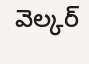వెల్కర్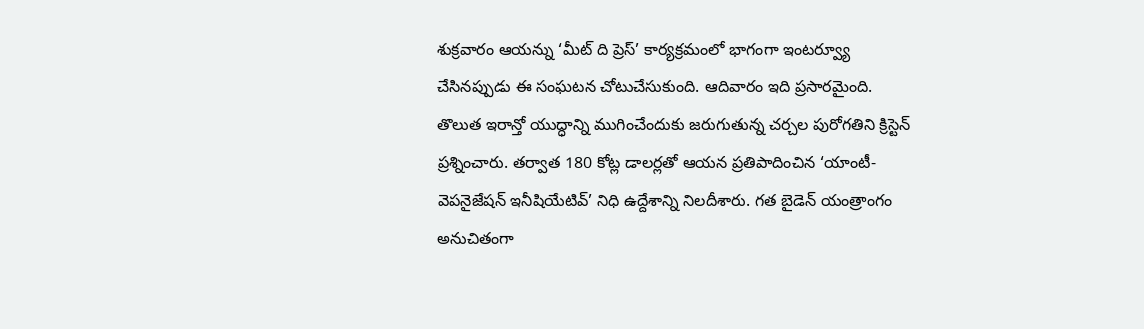శుక్రవారం ఆయన్ను ‘మీట్ ది ప్రెస్’ కార్యక్రమంలో భాగంగా ఇంటర్వ్యూ చేసినప్పుడు ఈ సంఘటన చోటుచేసుకుంది. ఆదివారం ఇది ప్రసారమైంది. తొలుత ఇరాన్తో యుద్ధాన్ని ముగించేందుకు జరుగుతున్న చర్చల పురోగతిని క్రిస్టెన్ ప్రశ్నించారు. తర్వాత 180 కోట్ల డాలర్లతో ఆయన ప్రతిపాదించిన ‘యాంటీ-వెపనైజేషన్ ఇనీషియేటివ్’ నిధి ఉద్దేశాన్ని నిలదీశారు. గత బైడెన్ యంత్రాంగం అనుచితంగా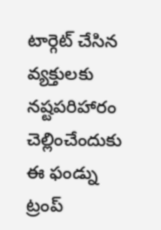టార్గెట్ చేసిన వ్యక్తులకు నష్టపరిహారం చెల్లించేందుకు ఈ ఫండ్ను ట్రంప్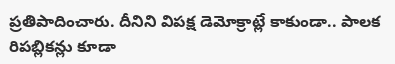ప్రతిపాదించారు. దీనిని విపక్ష డెమోక్రాట్లే కాకుండా.. పాలక రిపబ్లికన్లు కూడా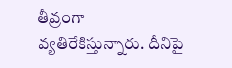తీవ్రంగా వ్యతిరేకిస్తున్నారు. దీనిపై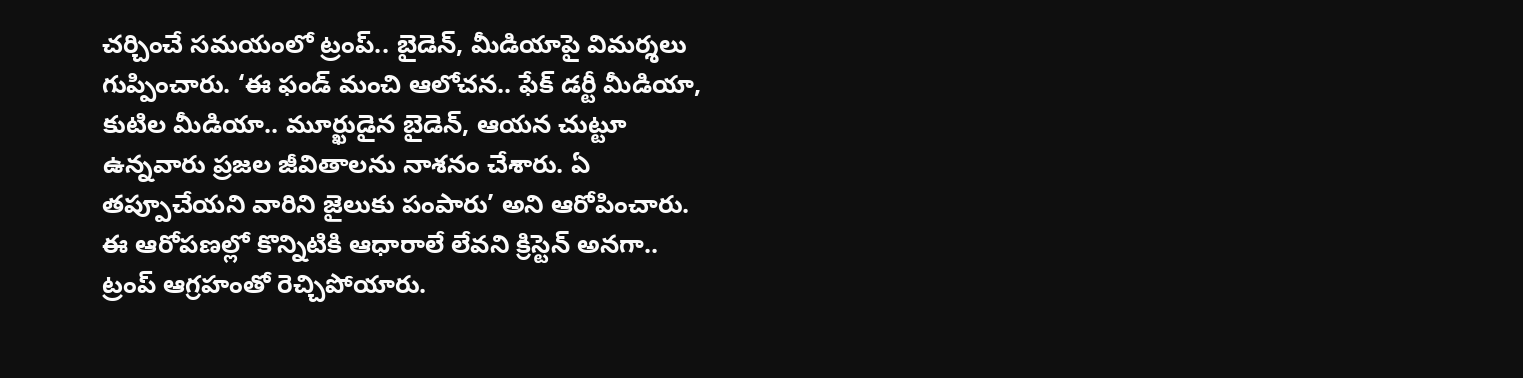చర్చించే సమయంలో ట్రంప్.. బైడెన్, మీడియాపై విమర్శలు గుప్పించారు. ‘ఈ ఫండ్ మంచి ఆలోచన.. ఫేక్ డర్టీ మీడియా, కుటిల మీడియా.. మూర్ఖుడైన బైడెన్, ఆయన చుట్టూ ఉన్నవారు ప్రజల జీవితాలను నాశనం చేశారు. ఏ తప్పూచేయని వారిని జైలుకు పంపారు’ అని ఆరోపించారు. ఈ ఆరోపణల్లో కొన్నిటికి ఆధారాలే లేవని క్రిస్టెన్ అనగా.. ట్రంప్ ఆగ్రహంతో రెచ్చిపోయారు.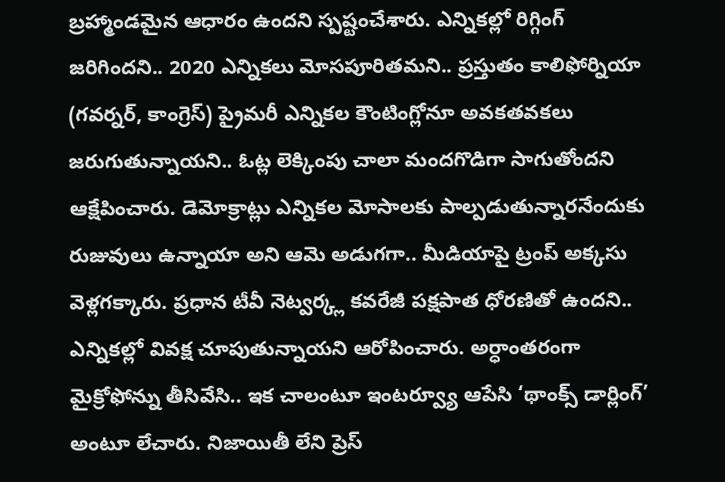బ్రహ్మాండమైన ఆధారం ఉందని స్పష్టంచేశారు. ఎన్నికల్లో రిగ్గింగ్ జరిగిందని.. 2020 ఎన్నికలు మోసపూరితమని.. ప్రస్తుతం కాలిఫోర్నియా (గవర్నర్, కాంగ్రెస్) ప్రైమరీ ఎన్నికల కౌంటింగ్లోనూ అవకతవకలు జరుగుతున్నాయని.. ఓట్ల లెక్కింపు చాలా మందగొడిగా సాగుతోందని ఆక్షేపించారు. డెమోక్రాట్లు ఎన్నికల మోసాలకు పాల్పడుతున్నారనేందుకు రుజువులు ఉన్నాయా అని ఆమె అడుగగా.. మీడియాపై ట్రంప్ అక్కసు వెళ్లగక్కారు. ప్రధాన టీవీ నెట్వర్క్ల కవరేజీ పక్షపాత ధోరణితో ఉందని.. ఎన్నికల్లో వివక్ష చూపుతున్నాయని ఆరోపించారు. అర్ధాంతరంగా మైక్రోఫోన్ను తీసివేసి.. ఇక చాలంటూ ఇంటర్వ్యూ ఆపేసి ‘థాంక్స్ డార్లింగ్’ అంటూ లేచారు. నిజాయితీ లేని ప్రెస్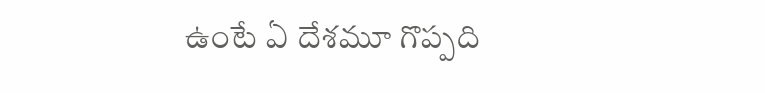ఉంటే ఏ దేశమూ గొప్పది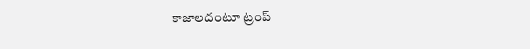కాజాలదంటూ ట్రంప్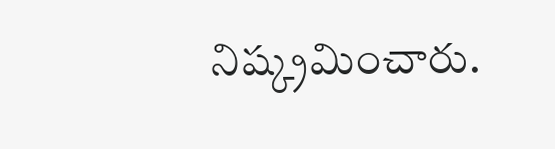నిష్క్రమించారు.